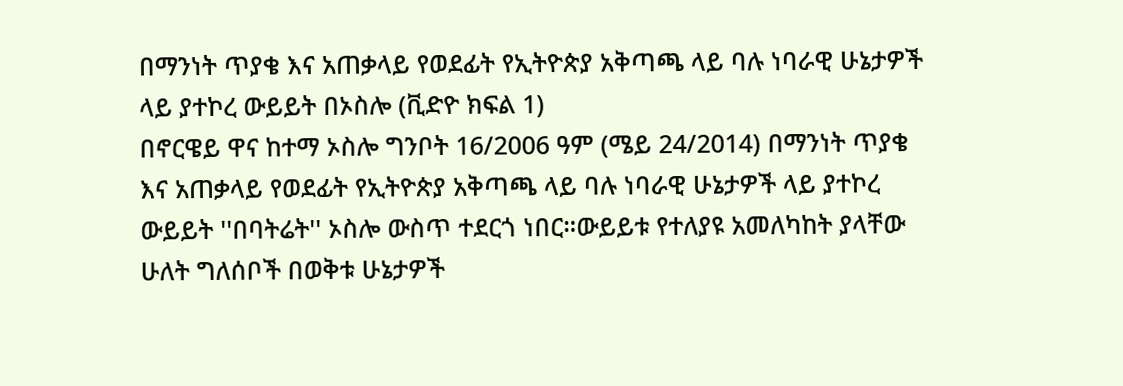በማንነት ጥያቄ እና አጠቃላይ የወደፊት የኢትዮጵያ አቅጣጫ ላይ ባሉ ነባራዊ ሁኔታዎች ላይ ያተኮረ ውይይት በኦስሎ (ቪድዮ ክፍል 1)
በኖርዌይ ዋና ከተማ ኦስሎ ግንቦት 16/2006 ዓም (ሜይ 24/2014) በማንነት ጥያቄ እና አጠቃላይ የወደፊት የኢትዮጵያ አቅጣጫ ላይ ባሉ ነባራዊ ሁኔታዎች ላይ ያተኮረ ውይይት ''በባትሬት'' ኦስሎ ውስጥ ተደርጎ ነበር።ውይይቱ የተለያዩ አመለካከት ያላቸው ሁለት ግለሰቦች በወቅቱ ሁኔታዎች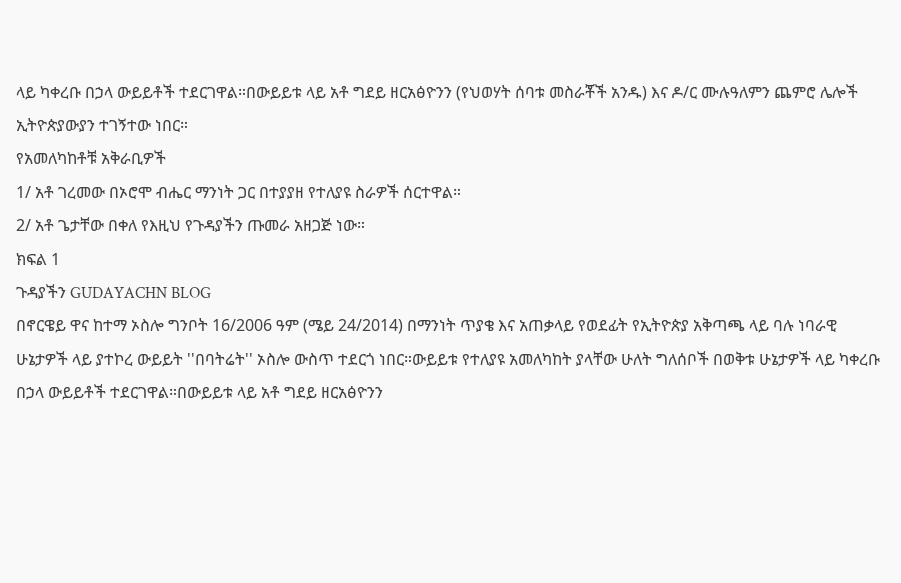ላይ ካቀረቡ በኃላ ውይይቶች ተደርገዋል።በውይይቱ ላይ አቶ ግደይ ዘርአፅዮንን (የህወሃት ሰባቱ መስራቾች አንዱ) እና ዶ/ር ሙሉዓለምን ጨምሮ ሌሎች ኢትዮጵያውያን ተገኝተው ነበር።
የአመለካከቶቹ አቅራቢዎች
1/ አቶ ገረመው በኦሮሞ ብሔር ማንነት ጋር በተያያዘ የተለያዩ ስራዎች ሰርተዋል።
2/ አቶ ጌታቸው በቀለ የእዚህ የጉዳያችን ጡመራ አዘጋጅ ነው።
ክፍል 1
ጉዳያችን GUDAYACHN BLOG
በኖርዌይ ዋና ከተማ ኦስሎ ግንቦት 16/2006 ዓም (ሜይ 24/2014) በማንነት ጥያቄ እና አጠቃላይ የወደፊት የኢትዮጵያ አቅጣጫ ላይ ባሉ ነባራዊ ሁኔታዎች ላይ ያተኮረ ውይይት ''በባትሬት'' ኦስሎ ውስጥ ተደርጎ ነበር።ውይይቱ የተለያዩ አመለካከት ያላቸው ሁለት ግለሰቦች በወቅቱ ሁኔታዎች ላይ ካቀረቡ በኃላ ውይይቶች ተደርገዋል።በውይይቱ ላይ አቶ ግደይ ዘርአፅዮንን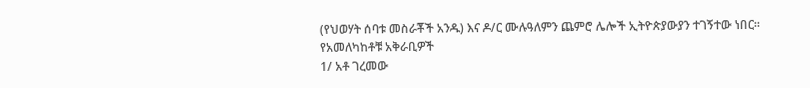(የህወሃት ሰባቱ መስራቾች አንዱ) እና ዶ/ር ሙሉዓለምን ጨምሮ ሌሎች ኢትዮጵያውያን ተገኝተው ነበር።
የአመለካከቶቹ አቅራቢዎች
1/ አቶ ገረመው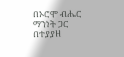በኦሮሞ ብሔር ማንነት ጋር በተያያዘ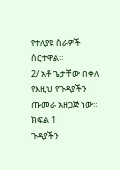የተለያዩ ስራዎች ሰርተዋል።
2/ አቶ ጌታቸው በቀለ የእዚህ የጉዳያችን ጡመራ አዘጋጅ ነው።
ክፍል 1
ጉዳያችን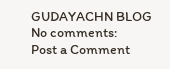GUDAYACHN BLOG
No comments:
Post a Comment